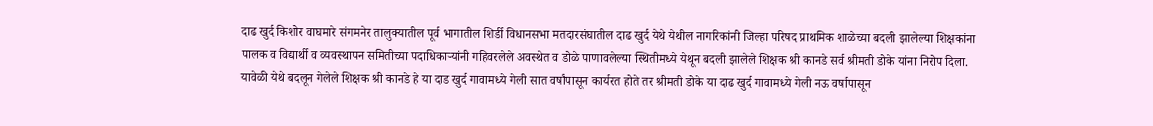दाढ खुर्द किशोर वाघमारे संगमनेर तालुक्यातील पूर्व भागातील शिर्डी विधानसभा मतदारसंघातील दाढ खुर्द येथे येथील नागरिकांनी जिल्हा परिषद प्राथमिक शाळेच्या बदली झालेल्या शिक्षकांना पालक व विद्यार्थी व व्यवस्थापन समितीच्या पदाधिकाऱ्यांनी गहिवरलेले अवस्थेत व डोळे पाणावलेल्या स्थितीमध्ये येथून बदली झालेले शिक्षक श्री कानडे सर्व श्रीमती डोके यांना निरोप दिला.
यावेळी येथे बदलून गेलेले शिक्षक श्री कानडे हे या दाड खुर्द गावामध्ये गेली सात वर्षांपासून कार्यरत होते तर श्रीमती डोके या दाढ खुर्द गावामध्ये गेली नऊ वर्षापासून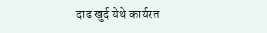दाढ खुर्द येथे कार्यरत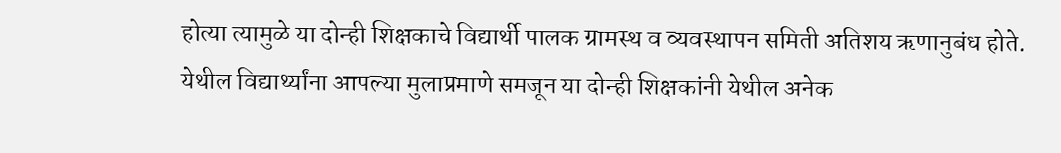होत्या त्यामुळे या दोन्ही शिक्षकाचे विद्यार्थी पालक ग्रामस्थ व व्यवस्थापन समिती अतिशय ऋणानुबंध होते.
येथील विद्यार्थ्यांना आपल्या मुलाप्रमाणे समजून या दोन्ही शिक्षकांनी येथील अनेक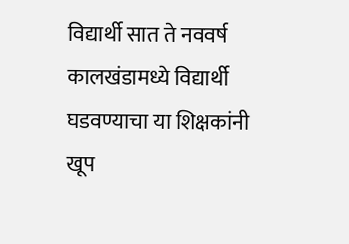विद्यार्थी सात ते नववर्ष कालखंडामध्ये विद्यार्थी घडवण्याचा या शिक्षकांनी खूप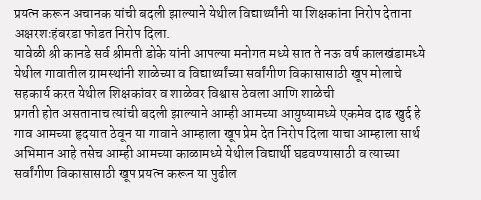प्रयत्न करून अचानक यांची बदली झाल्याने येथील विद्यार्थ्यांनी या शिक्षकांना निरोप देताना अक्षरशःहंबरडा फोडत निरोप दिला.
यावेळी श्री कानडे सर्व श्रीमती डोके यांनी आपल्या मनोगत मध्ये सात ते नऊ वर्ष कालखंडामध्ये येथील गावातील ग्रामस्थांनी शाळेच्या व विद्यार्थ्यांच्या सर्वांगीण विकासासाठी खूप मोलाचे सहकार्य करत येथील शिक्षकांवर व शाळेवर विश्वास ठेवला आणि शाळेची
प्रगती होत असतानाच त्यांची बदली झाल्याने आम्ही आमच्या आयुष्यामध्ये एकमेव दाढ खुर्द हे गाव आमच्या हृदयात ठेवून या गावाने आम्हाला खूप प्रेम देत निरोप दिला याचा आम्हाला सार्थ अभिमान आहे तसेच आम्ही आमच्या काळामध्ये येथील विद्यार्थी घडवण्यासाठी व त्याच्या
सर्वांगीण विकासासाठी खूप प्रयत्न करून या पुढील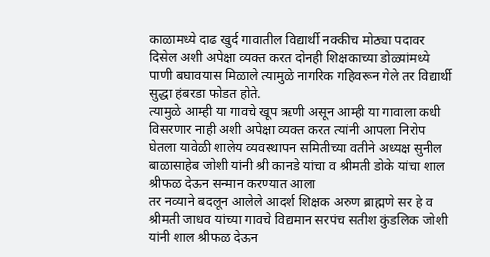काळामध्ये दाढ खुर्द गावातील विद्यार्थी नक्कीच मोठ्या पदावर दिसेल अशी अपेक्षा व्यक्त करत दोनही शिक्षकाच्या डोळ्यांमध्ये पाणी बघावयास मिळाले त्यामुळे नागरिक गहिवरून गेले तर विद्यार्थी सुद्धा हंबरडा फोडत होते.
त्यामुळे आम्ही या गावचे खूप ऋणी असून आम्ही या गावाला कधी विसरणार नाही अशी अपेक्षा व्यक्त करत त्यांनी आपला निरोप घेतला यावेळी शालेय व्यवस्थापन समितीच्या वतीने अध्यक्ष सुनील बाळासाहेब जोशी यांनी श्री कानडे यांचा व श्रीमती डोके यांचा शाल श्रीफळ देऊन सन्मान करण्यात आला
तर नव्याने बदलून आलेले आदर्श शिक्षक अरुण ब्राह्मणे सर हे व श्रीमती जाधव यांच्या गावचे विद्यमान सरपंच सतीश कुंडलिक जोशी यांनी शाल श्रीफळ देऊन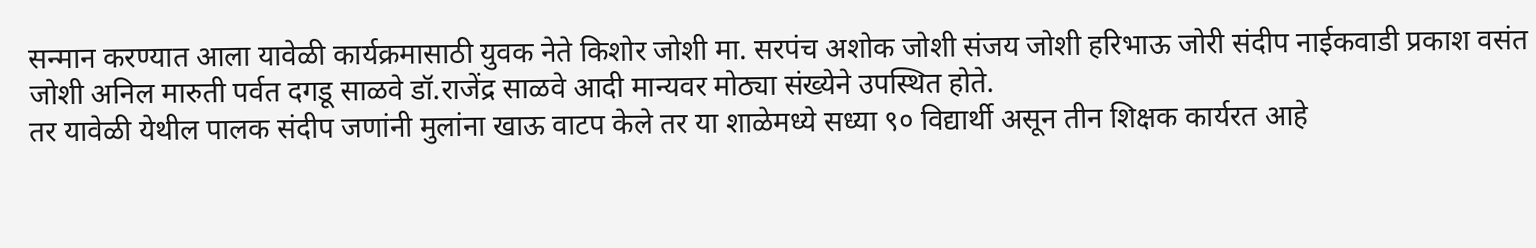सन्मान करण्यात आला यावेळी कार्यक्रमासाठी युवक नेते किशोर जोशी मा. सरपंच अशोक जोशी संजय जोशी हरिभाऊ जोरी संदीप नाईकवाडी प्रकाश वसंत जोशी अनिल मारुती पर्वत दगडू साळवे डॉ.राजेंद्र साळवे आदी मान्यवर मोठ्या संख्येने उपस्थित होते.
तर यावेळी येथील पालक संदीप जणांनी मुलांना खाऊ वाटप केले तर या शाळेमध्ये सध्या ९० विद्यार्थी असून तीन शिक्षक कार्यरत आहे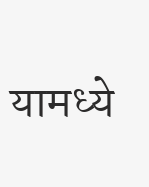यामध्ये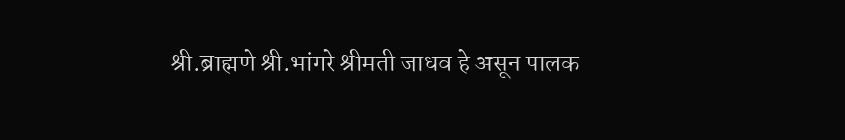श्री.ब्राह्मणे श्री.भांगरे श्रीमती जाधव हे असून पालक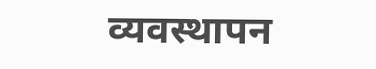व्यवस्थापन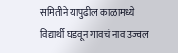समितीने यापुढील काळामध्ये विद्यार्थी घडवून गावचं नाव उज्वल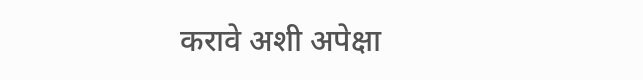करावे अशी अपेक्षा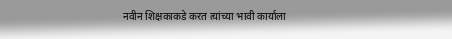नवीन शिक्षकाकडे करत त्यांच्या भावी कार्याला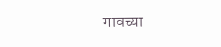गावच्या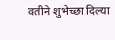वतीने शुभेच्छा दिल्या